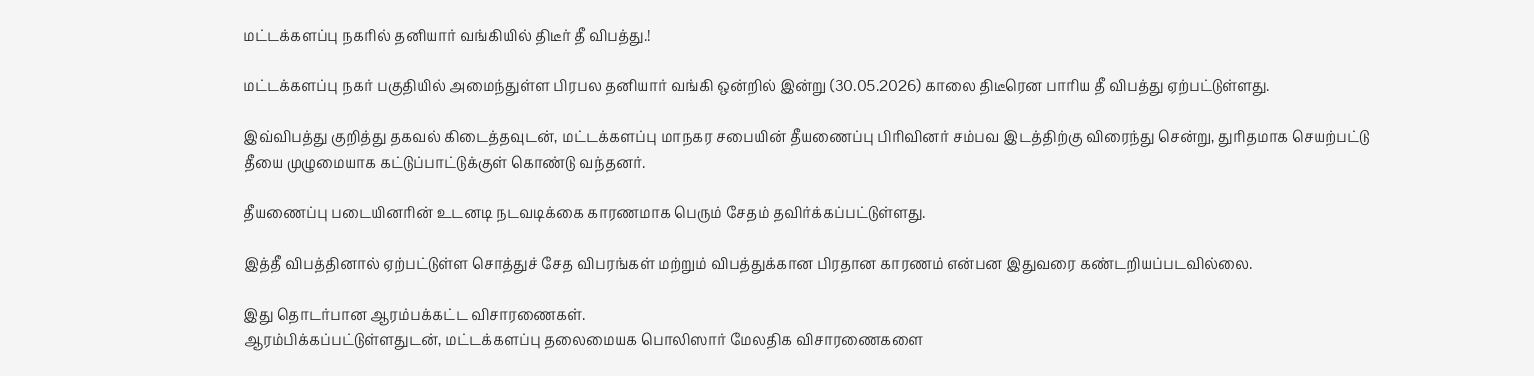மட்டக்களப்பு நகரில் தனியார் வங்கியில் திடீர் தீ விபத்து.!

மட்டக்களப்பு நகர் பகுதியில் அமைந்துள்ள பிரபல தனியார் வங்கி ஒன்றில் இன்று (30.05.2026) காலை திடீரென பாரிய தீ விபத்து ஏற்பட்டுள்ளது.

இவ்விபத்து குறித்து தகவல் கிடைத்தவுடன், மட்டக்களப்பு மாநகர சபையின் தீயணைப்பு பிரிவினர் சம்பவ இடத்திற்கு விரைந்து சென்று, துரிதமாக செயற்பட்டு தீயை முழுமையாக கட்டுப்பாட்டுக்குள் கொண்டு வந்தனர்.

தீயணைப்பு படையினரின் உடனடி நடவடிக்கை காரணமாக பெரும் சேதம் தவிர்க்கப்பட்டுள்ளது.

இத்தீ விபத்தினால் ஏற்பட்டுள்ள சொத்துச் சேத விபரங்கள் மற்றும் விபத்துக்கான பிரதான காரணம் என்பன இதுவரை கண்டறியப்படவில்லை.

இது தொடர்பான ஆரம்பக்கட்ட விசாரணைகள்.
ஆரம்பிக்கப்பட்டுள்ளதுடன், மட்டக்களப்பு தலைமையக பொலிஸார் மேலதிக விசாரணைகளை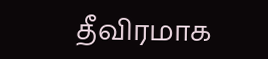தீவிரமாக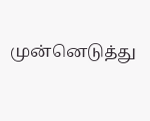முன்னெடுத்து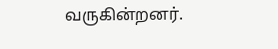வருகின்றனர்.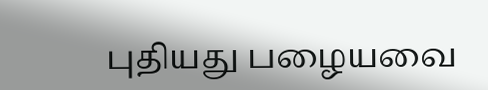புதியது பழையவை